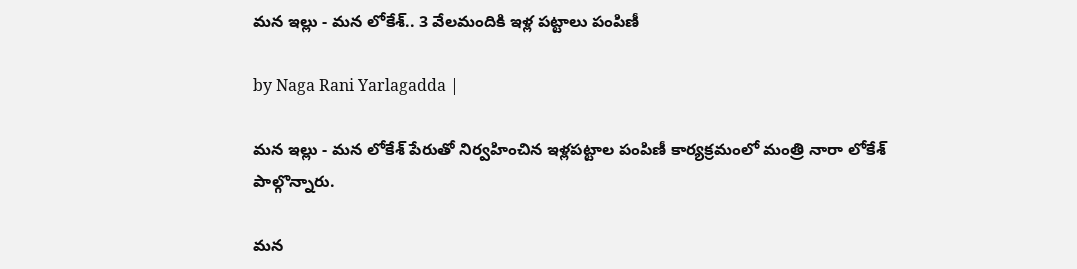మన ఇల్లు - మన లోకేశ్.. 3 వేలమందికి ఇళ్ల పట్టాలు పంపిణీ

by Naga Rani Yarlagadda |

మన ఇల్లు - మన లోకేశ్ పేరుతో నిర్వహించిన ఇళ్లపట్టాల పంపిణీ కార్యక్రమంలో మంత్రి నారా లోకేశ్ పాల్గొన్నారు.

మన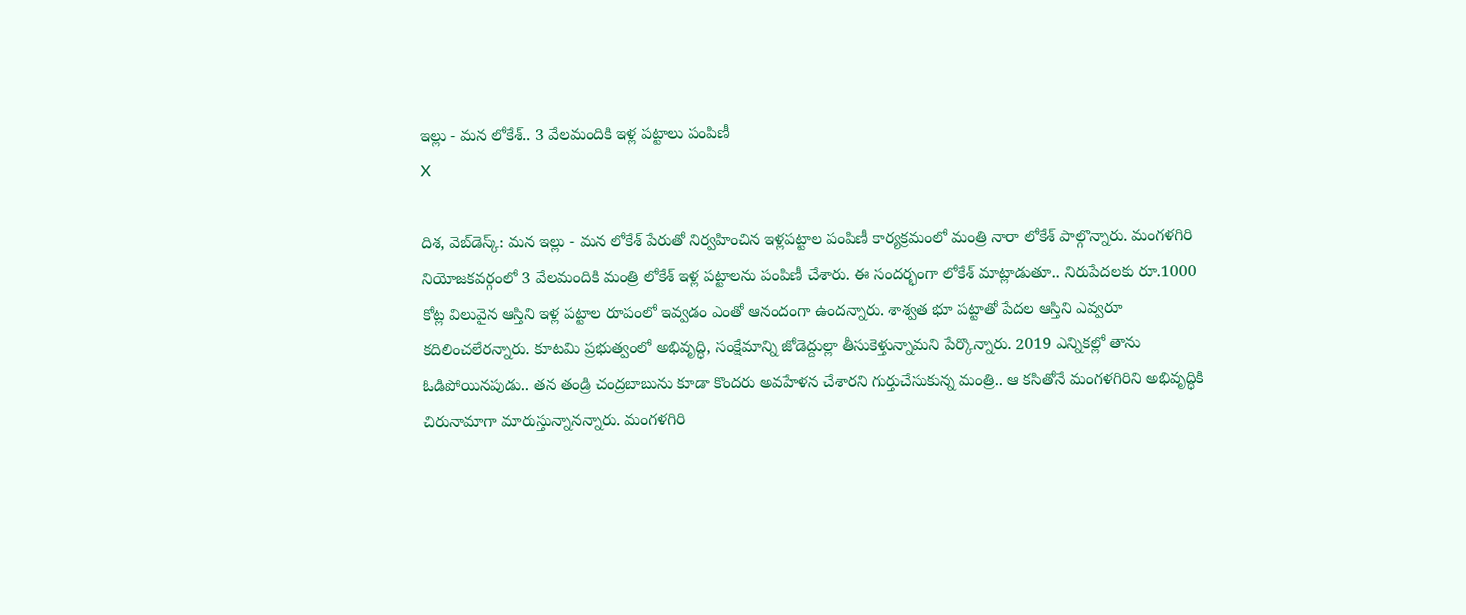ఇల్లు - మన లోకేశ్.. 3 వేలమందికి ఇళ్ల పట్టాలు పంపిణీ
X

దిశ, వెబ్‌డెస్క్: మన ఇల్లు - మన లోకేశ్ పేరుతో నిర్వహించిన ఇళ్లపట్టాల పంపిణీ కార్యక్రమంలో మంత్రి నారా లోకేశ్ పాల్గొన్నారు. మంగళగిరి నియోజకవర్గంలో 3 వేలమందికి మంత్రి లోకేశ్ ఇళ్ల పట్టాలను పంపిణీ చేశారు. ఈ సందర్భంగా లోకేశ్ మాట్లాడుతూ.. నిరుపేదలకు రూ.1000 కోట్ల విలువైన ఆస్తిని ఇళ్ల పట్టాల రూపంలో ఇవ్వడం ఎంతో ఆనందంగా ఉందన్నారు. శాశ్వత భూ పట్టాతో పేదల ఆస్తిని ఎవ్వరూ కదిలించలేరన్నారు. కూటమి ప్రభుత్వంలో అభివృద్ధి, సంక్షేమాన్ని జోడెద్దుల్లా తీసుకెళ్తున్నామని పేర్కొన్నారు. 2019 ఎన్నికల్లో తాను ఓడిపోయినపుడు.. తన తండ్రి చంద్రబాబును కూడా కొందరు అవహేళన చేశారని గుర్తుచేసుకున్న మంత్రి.. ఆ కసితోనే మంగళగిరిని అభివృద్ధికి చిరునామాగా మారుస్తున్నానన్నారు. మంగళగిరి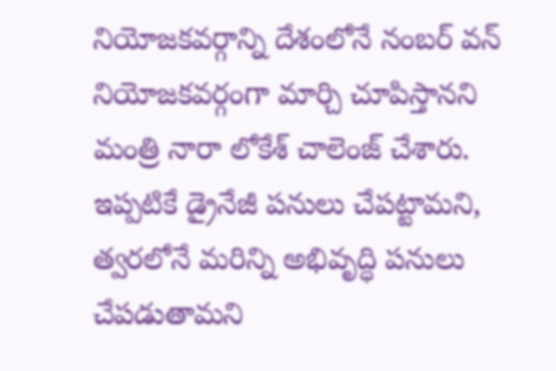నియోజకవర్గాన్ని దేశంలోనే నంబర్ వన్ నియోజకవర్గంగా మార్చి చూపిస్తానని మంత్రి నారా లోకేశ్ చాలెంజ్ చేశారు. ఇప్పటికే డ్రైనేజీ పనులు చేపట్టామని, త్వరలోనే మరిన్ని అభివృద్ధి పనులు చేపడుతామని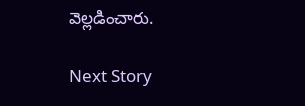వెల్లడించారు.

Next Story